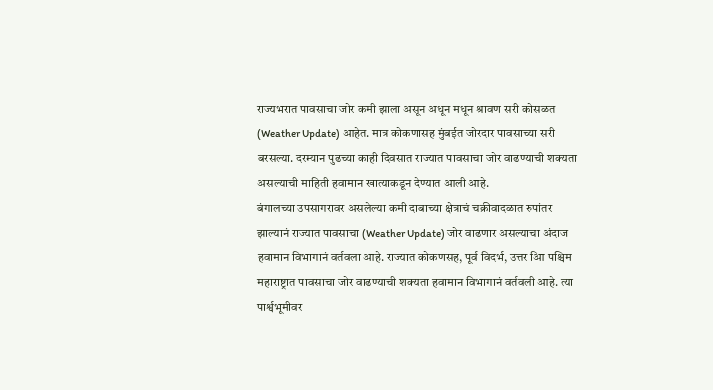राज्यभरात पावसाचा जोर कमी झाला असून अधून मधून श्रावण सरी कोसळत (Weather Update) आहेत. मात्र कोकणासह मुंबईत जोरदार पावसाच्या सरी बरसल्या. दरम्यान पुढच्या काही दिवसात राज्यात पावसाचा जोर वाढण्याची शक्यता असल्याची माहिती हवामान खात्याकडून देण्यात आली आहे.
बंगालच्या उपसागरावर असलेल्या कमी दाबाच्या क्षेत्राचं चक्रीवादळात रुपांतर झाल्यानं राज्यात पावसाचा (Weather Update) जोर वाढणार असल्याचा अंदाज हवामान विभागानं वर्तवला आहे. राज्यात कोकणसह, पूर्व विदर्भ, उत्तर आि पश्चिम महाराष्ट्रात पावसाचा जोर वाढण्याची शक्यता हवामान विभागानं वर्तवली आहे. त्या पार्श्वभूमीवर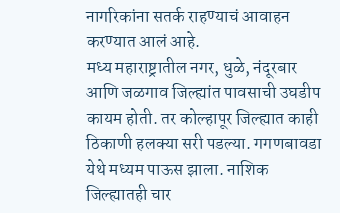नागरिकांना सतर्क राहण्याचं आवाहन करण्यात आलं आहे.
मध्य महाराष्ट्रातील नगर, धुळे, नंदूरबार आणि जळगाव जिल्ह्यांत पावसाची उघडीप कायम होती. तर कोल्हापूर जिल्ह्यात काही ठिकाणी हलक्या सरी पडल्या. गगणबावडा येथे मध्यम पाऊस झाला. नाशिक जिल्ह्यातही चार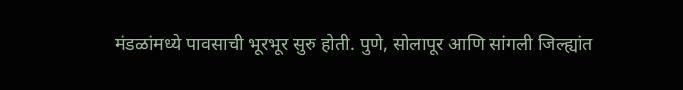मंडळांमध्ये पावसाची भूरभूर सुरु होती. पुणे, सोलापूर आणि सांगली जिल्ह्यांत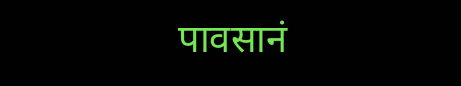पावसानं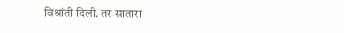विश्रांती दिली. तर सातारा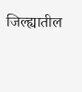जिल्ह्यातील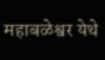महाबळेश्वर येथे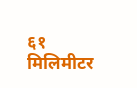६१ मिलिमीटर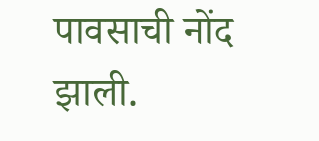पावसाची नोंद झाली.